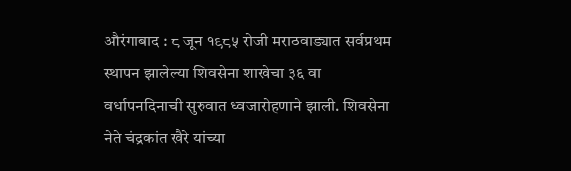औरंगाबाद : ८ जून १९८५ रोजी मराठवाड्यात सर्वप्रथम स्थापन झालेल्या शिवसेना शाखेचा ३६ वा वर्धापनदिनाची सुरुवात ध्वजारोहणाने झाली. शिवसेना नेते चंद्रकांत खैरे यांच्या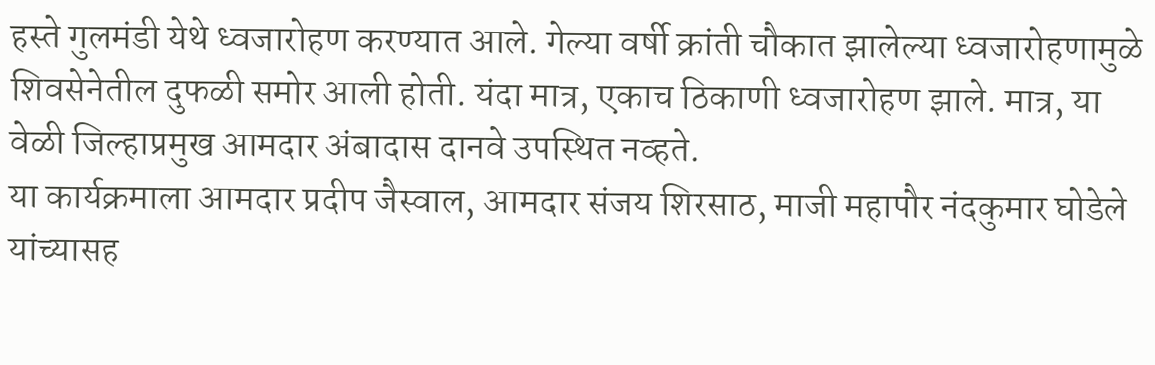हस्ते गुलमंडी येथे ध्वजारोहण करण्यात आले. गेल्या वर्षी क्रांती चौकात झालेल्या ध्वजारोहणामुळे शिवसेनेतील दुफळी समोर आली होती. यंदा मात्र, एकाच ठिकाणी ध्वजारोहण झाले. मात्र, या वेळी जिल्हाप्रमुख आमदार अंबादास दानवे उपस्थित नव्हते.
या कार्यक्रमाला आमदार प्रदीप जैस्वाल, आमदार संजय शिरसाठ, माजी महापौर नंदकुमार घोडेले यांच्यासह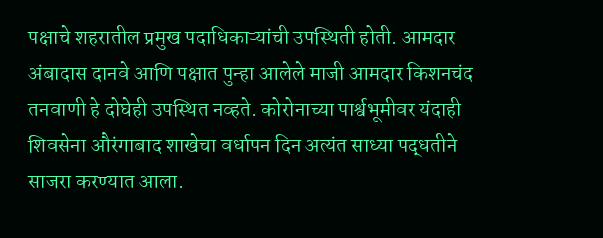पक्षाचे शहरातील प्रमुख पदाधिकाऱ्यांची उपस्थिती होती. आमदार अंबादास दानवे आणि पक्षात पुन्हा आलेले माजी आमदार किशनचंद तनवाणी हे दोघेही उपस्थित नव्हते. कोरोनाच्या पार्श्वभूमीवर यंदाही शिवसेना औरंगाबाद शाखेचा वर्धापन दिन अत्यंत साध्या पद्धतीने साजरा करण्यात आला.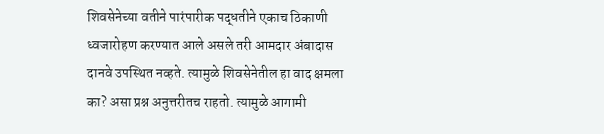शिवसेनेच्या वतीने पारंपारीक पद्धतीने एकाच ठिकाणी ध्वजारोहण करण्यात आले असले तरी आमदार अंबादास दानवे उपस्थित नव्हते. त्यामुळे शिवसेनेतील हा वाद क्षमला का? असा प्रश्न अनुत्तरीतच राहतो. त्यामुळे आगामी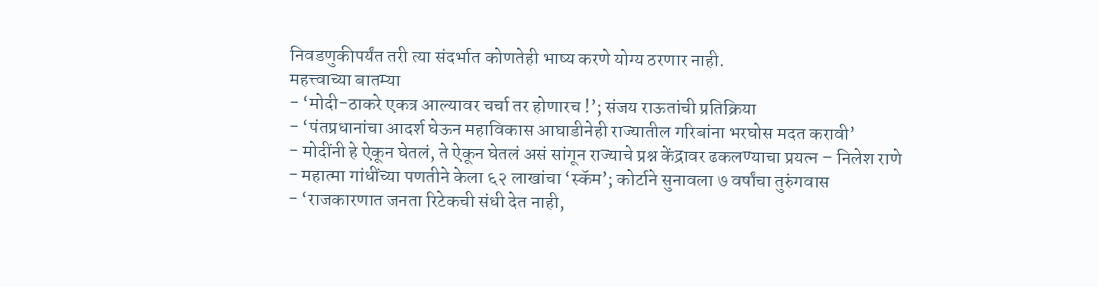निवडणुकीपर्यंत तरी त्या संदर्भात कोणतेही भाष्य करणे योग्य ठरणार नाही.
महत्त्वाच्या बातम्या
- ‘मोदी-ठाकरे एकत्र आल्यावर चर्चा तर होणारच !’; संजय राऊतांची प्रतिक्रिया
- ‘पंतप्रधानांचा आदर्श घेऊन महाविकास आघाडीनेही राज्यातील गरिबांना भरघोस मदत करावी’
- मोदींनी हे ऐकून घेतलं, ते ऐकून घेतलं असं सांगून राज्याचे प्रश्न केंद्रावर ढकलण्याचा प्रयत्न – निलेश राणे
- महात्मा गांधींच्या पणतीने केला ६२ लाखांचा ‘स्कॅम’; कोर्टाने सुनावला ७ वर्षांचा तुरुंगवास
- ‘राजकारणात जनता रिटेकची संधी देत नाही,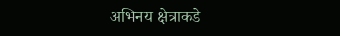अभिनय क्षेत्राकडे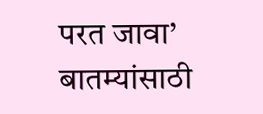परत जावा’
बातम्यांसाठी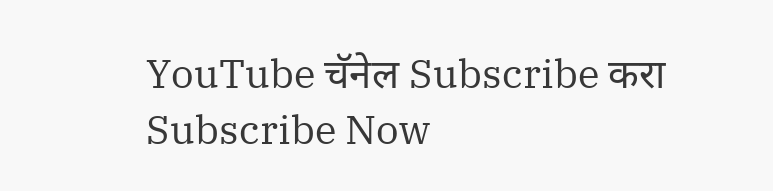YouTube चॅनेल Subscribe करा
Subscribe Now